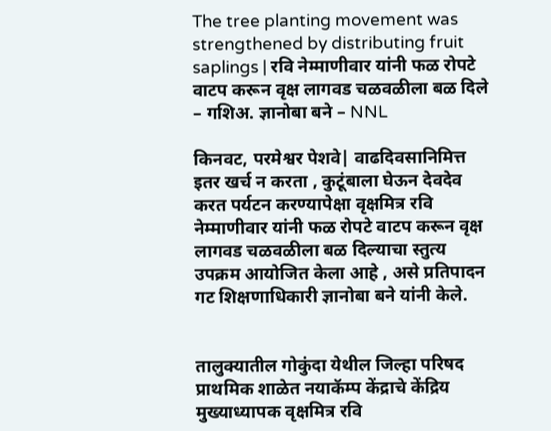The tree planting movement was strengthened by distributing fruit saplings | रवि नेम्माणीवार यांनी फळ रोपटे वाटप करून वृक्ष लागवड चळवळीला बळ दिले – गशिअ. ज्ञानोबा बने – NNL

किनवट, परमेश्वर पेशवे| वाढदिवसानिमित्त इतर खर्च न करता , कुटूंबाला घेऊन देवदेव करत पर्यटन करण्यापेक्षा वृक्षमित्र रवि नेम्माणीवार यांनी फळ रोपटे वाटप करून वृक्ष लागवड चळवळीला बळ दिल्याचा स्तुत्य उपक्रम आयोजित केला आहे , असे प्रतिपादन गट शिक्षणाधिकारी ज्ञानोबा बने यांनी केले.


तालुक्यातील गोकुंदा येथील जिल्हा परिषद प्राथमिक शाळेत नयाकॅम्प केंद्राचे केंद्रिय मुख्याध्यापक वृक्षमित्र रवि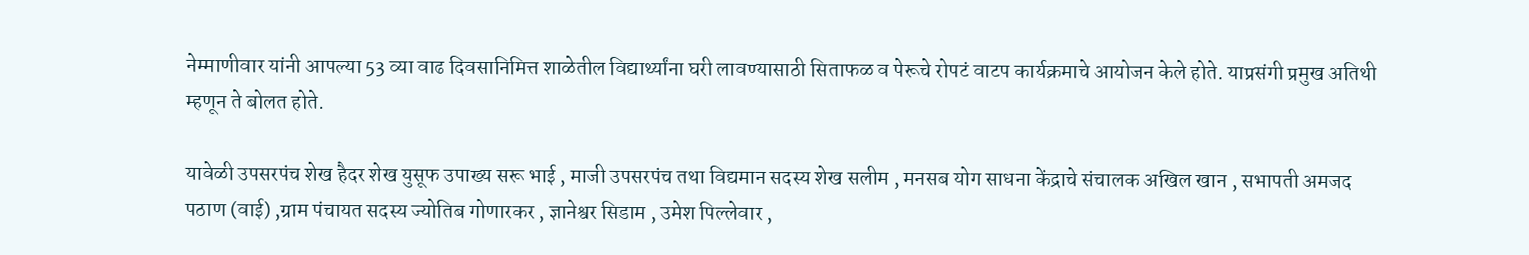नेम्माणीवार यांनी आपल्या 53 व्या वाढ दिवसानिमित्त शाळेतील विद्यार्थ्यांना घरी लावण्यासाठी सिताफळ व पेरूचे रोपटं वाटप कार्यक्रमाचे आयोजन केले होते. याप्रसंगी प्रमुख अतिथी म्हणून ते बोलत होते.

यावेळी उपसरपंच शेख हैदर शेख युसूफ उपाख्य सरू भाई , माजी उपसरपंच तथा विद्यमान सदस्य शेख सलीम , मनसब योग साधना केंद्राचे संचालक अखिल खान , सभापती अमजद पठाण (वाई) ,ग्राम पंचायत सदस्य ज्योतिब गोणारकर , ज्ञानेश्वर सिडाम , उमेश पिल्लेवार ,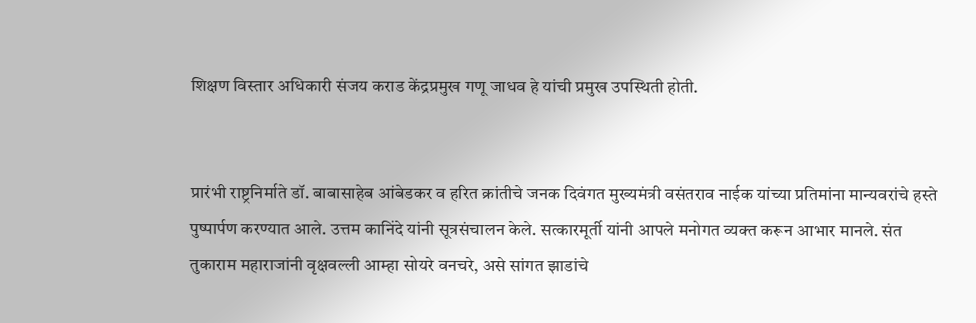शिक्षण विस्तार अधिकारी संजय कराड केंद्रप्रमुख गणू जाधव हे यांची प्रमुख उपस्थिती होती.


प्रारंभी राष्ट्रनिर्माते डॉ. बाबासाहेब आंबेडकर व हरित क्रांतीचे जनक दिवंगत मुख्यमंत्री वसंतराव नाईक यांच्या प्रतिमांना मान्यवरांचे हस्ते पुष्पार्पण करण्यात आले. उत्तम कानिंदे यांनी सूत्रसंचालन केले. सत्कारमूर्ती यांनी आपले मनोगत व्यक्त करून आभार मानले. संत तुकाराम महाराजांनी वृक्षवल्ली आम्हा सोयरे वनचरे, असे सांगत झाडांचे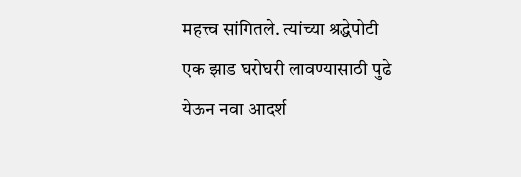महत्त्व सांगितले. त्यांच्या श्रद्धेपोटी एक झाड घरोघरी लावण्यासाठी पुढे येऊन नवा आदर्श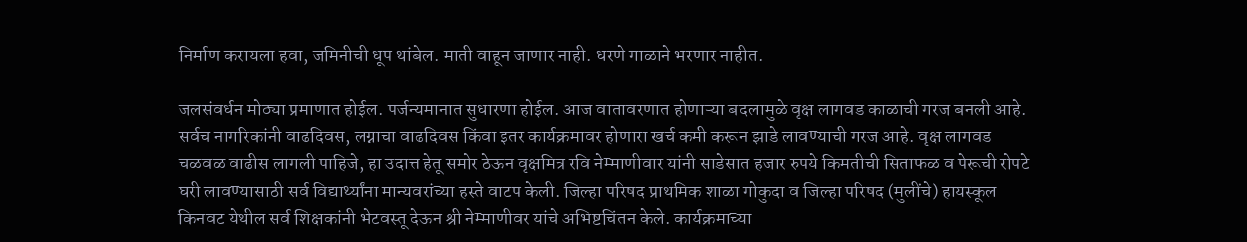निर्माण करायला हवा, जमिनीची धूप थांबेल. माती वाहून जाणार नाही. धरणे गाळाने भरणार नाहीत.

जलसंवर्धन मोठ्या प्रमाणात होईल. पर्जन्यमानात सुधारणा होईल. आज वातावरणात होणाऱ्या बदलामुळे वृक्ष लागवड काळाची गरज बनली आहे. सर्वच नागरिकांनी वाढदिवस, लग्नाचा वाढदिवस किंवा इतर कार्यक्रमावर होणारा खर्च कमी करून झाडे लावण्याची गरज आहे. वृक्ष लागवड चळवळ वाढीस लागली पाहिजे, हा उदात्त हेतू समोर ठेऊन वृक्षमित्र रवि नेम्माणीवार यांनी साडेसात हजार रुपये किमतीची सिताफळ व पेरूची रोपटे घरी लावण्यासाठी सर्व विद्यार्थ्यांना मान्यवरांच्या हस्ते वाटप केली. जिल्हा परिषद प्राथमिक शाळा गोकुदा व जिल्हा परिषद (मुलींचे) हायस्कूल किनवट येथील सर्व शिक्षकांनी भेटवस्तू देऊन श्री नेम्माणीवर यांचे अभिष्टचिंतन केले. कार्यक्रमाच्या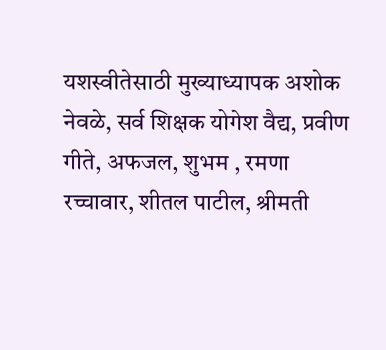यशस्वीतेसाठी मुख्याध्यापक अशोक नेवळे, सर्व शिक्षक योगेश वैद्य, प्रवीण गीते, अफजल, शुभम , रमणा रच्चावार, शीतल पाटील, श्रीमती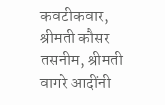कवटीकवार, श्रीमती कौसर तसनीम, श्रीमती वागरे आदींनी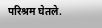परिश्रम घेतले.